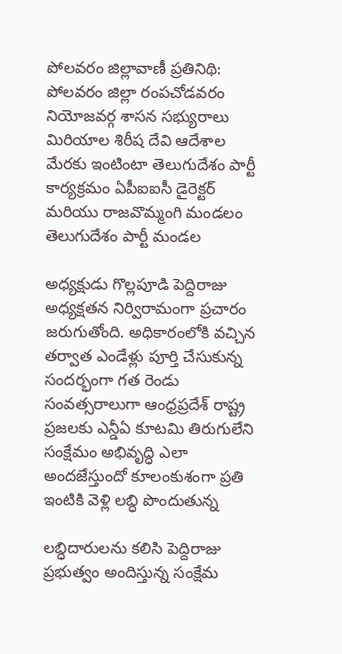పోలవరం జిల్లావాణీ ప్రతినిథి: పోలవరం జిల్లా రంపచోడవరం నియోజవర్గ శాసన సభ్యురాలు మిరియాల శిరీష దేవి ఆదేశాల మేరకు ఇంటింటా తెలుగుదేశం పార్టీ కార్యక్రమం ఏపీఐఐసీ డైరెక్టర్ మరియు రాజవొమ్మంగి మండలం తెలుగుదేశం పార్టీ మండల

అధ్యక్షుడు గొల్లపూడి పెద్దిరాజు అధ్యక్షతన నిర్విరామంగా ప్రచారం జరుగుతోంది. అధికారంలోకి వచ్చిన తర్వాత ఎండేళ్లు పూర్తి చేసుకున్న సందర్భంగా గత రెండు సంవత్సరాలుగా ఆంధ్రప్రదేశ్ రాష్ట్ర ప్రజలకు ఎన్డీఏ కూటమి తిరుగులేని సంక్షేమం అభివృద్ధి ఎలా అందజేస్తుందో కూలంకుశంగా ప్రతి ఇంటికి వెళ్లి లబ్ధి పొందుతున్న

లబ్ధిదారులను కలిసి పెద్దిరాజు ప్రభుత్వం అందిస్తున్న సంక్షేమ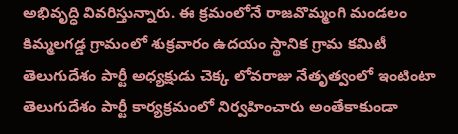అభివృద్ధి వివరిస్తున్నారు. ఈ క్రమంలోనే రాజవొమ్మంగి మండలం కిమ్మలగడ్డ గ్రామంలో శుక్రవారం ఉదయం స్థానిక గ్రామ కమిటీ తెలుగుదేశం పార్టీ అధ్యక్షుడు చెక్క లోవరాజు నేతృత్వంలో ఇంటింటా తెలుగుదేశం పార్టీ కార్యక్రమంలో నిర్వహించారు అంతేకాకుండా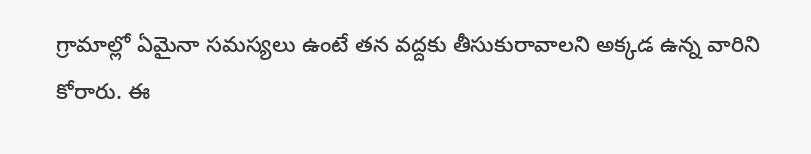గ్రామాల్లో ఏమైనా సమస్యలు ఉంటే తన వద్దకు తీసుకురావాలని అక్కడ ఉన్న వారిని కోరారు. ఈ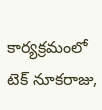కార్యక్రమంలో టెక్ నూకరాజు,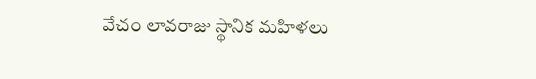వేచం లావరాజు స్థానిక మహిళలు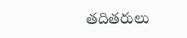తదితరులు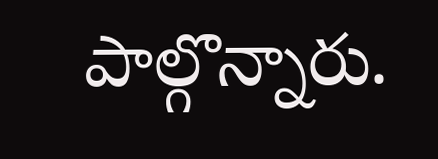పాల్గొన్నారు.